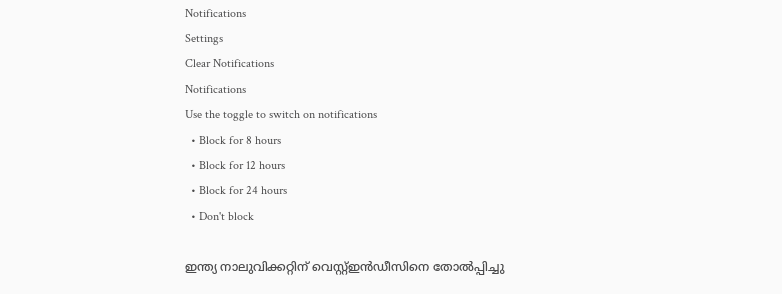Notifications
Settings
Clear Notifications
Notifications
Use the toggle to switch on notifications
  • Block for 8 hours
  • Block for 12 hours
  • Block for 24 hours
  • Don't block

ഇന്ത്യ നാലുവിക്കറ്റിന് വെസ്റ്റ്ഇന്‍ഡീസിനെ തോല്‍പ്പിച്ചു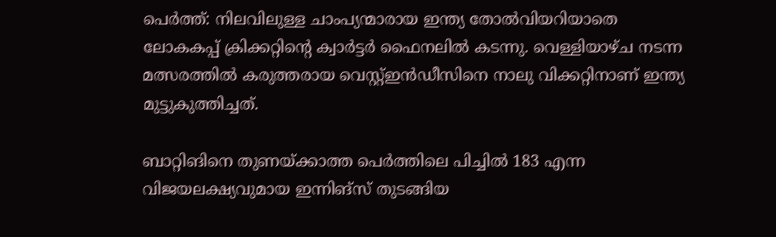പെര്‍ത്ത്: നിലവിലുള്ള ചാംപ്യന്മാരായ ഇന്ത്യ തോല്‍വിയറിയാതെ ലോകകപ്പ് ക്രിക്കറ്റിന്റെ ക്വാര്‍ട്ടര്‍ ഫൈനലില്‍ കടന്നു. വെള്ളിയാഴ്ച നടന്ന മത്സരത്തില്‍ കരുത്തരായ വെസ്റ്റ്ഇന്‍ഡീസിനെ നാലു വിക്കറ്റിനാണ് ഇന്ത്യ മുട്ടുകുത്തിച്ചത്.

ബാറ്റിങിനെ തുണയ്ക്കാത്ത പെര്‍ത്തിലെ പിച്ചില്‍ 183 എന്ന വിജയലക്ഷ്യവുമായ ഇന്നിങ്‌സ് തുടങ്ങിയ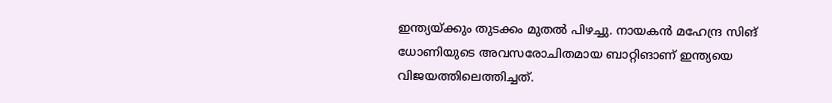ഇന്ത്യയ്ക്കും തുടക്കം മുതല്‍ പിഴച്ചു. നായകന്‍ മഹേന്ദ്ര സിങ് ധോണിയുടെ അവസരോചിതമായ ബാറ്റിങാണ് ഇന്ത്യയെ വിജയത്തിലെത്തിച്ചത്.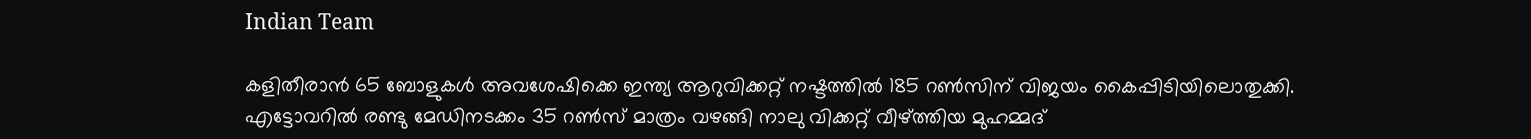Indian Team

കളിതീരാന്‍ 65 ബോളുകള്‍ അവശേഷിക്കെ ഇന്ത്യ ആറുവിക്കറ്റ് നഷ്ടത്തില്‍ 185 റണ്‍സിന് വിജയം കൈപ്പിടിയിലൊതുക്കി. എട്ടോവറില്‍ രണ്ടു മേഡിനടക്കം 35 റണ്‍സ് മാത്രം വഴങ്ങി നാലു വിക്കറ്റ് വീഴ്ത്തിയ മുഹമ്മദ്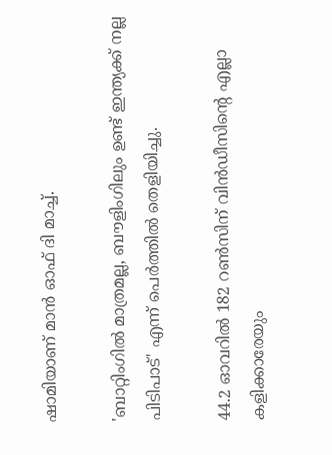ഷാമിയാണ് മാന്‍ ഓഫ് ദി മാച്ച്.

'ബാറ്റിംഗില്‍ മാത്രമല്ല, ബൗളിംഗിലും ഉണ്ട് ഇന്ത്യക്ക് നല്ല പിടിപാട്' എന്ന് പെര്‍ത്തില്‍ തെളിയിച്ചു.

44.2 ഓവറില്‍ 182 റണ്‍സിന് വിന്‍ഡീസിന്റെ എല്ലാ കളിക്കാരേയും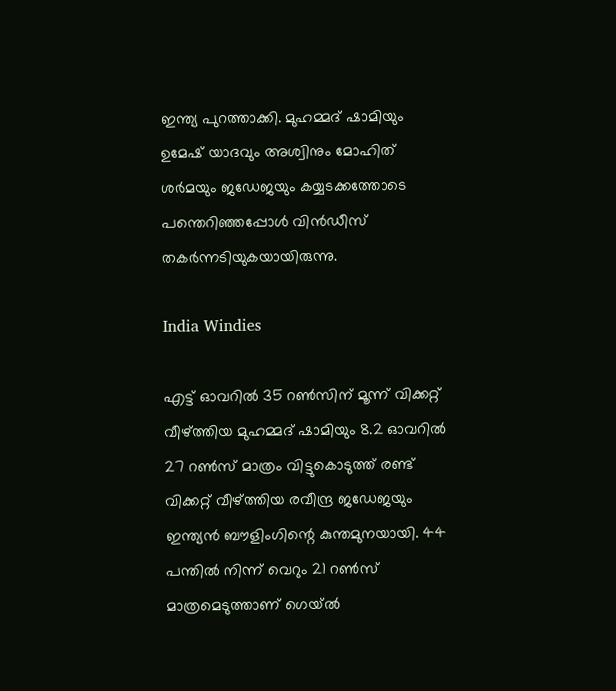ഇന്ത്യ പുറത്താക്കി. മുഹമ്മദ് ഷാമിയും ഉമേഷ് യാദവും അശ്വിനും മോഹിത് ശര്‍മയും ജഡേജയും കയ്യടക്കത്തോടെ പന്തെറിഞ്ഞപ്പോള്‍ വിന്‍ഡീസ് തകര്‍ന്നടിയുകയായിരുന്നു.

India Windies

എട്ട് ഓവറില്‍ 35 റണ്‍സിന് മൂന്ന് വിക്കറ്റ് വീഴ്ത്തിയ മുഹമ്മദ് ഷാമിയും 8.2 ഓവറില്‍ 27 റണ്‍സ് മാത്രം വിട്ടുകൊടുത്ത് രണ്ട് വിക്കറ്റ് വീഴ്ത്തിയ രവീന്ദ്ര ജഡേജയും ഇന്ത്യന്‍ ബൗളിംഗിന്റെ കുന്തമുനയായി. 44 പന്തില്‍ നിന്ന് വെറും 21 റണ്‍സ് മാത്രമെടുത്താണ് ഗെയ്ല്‍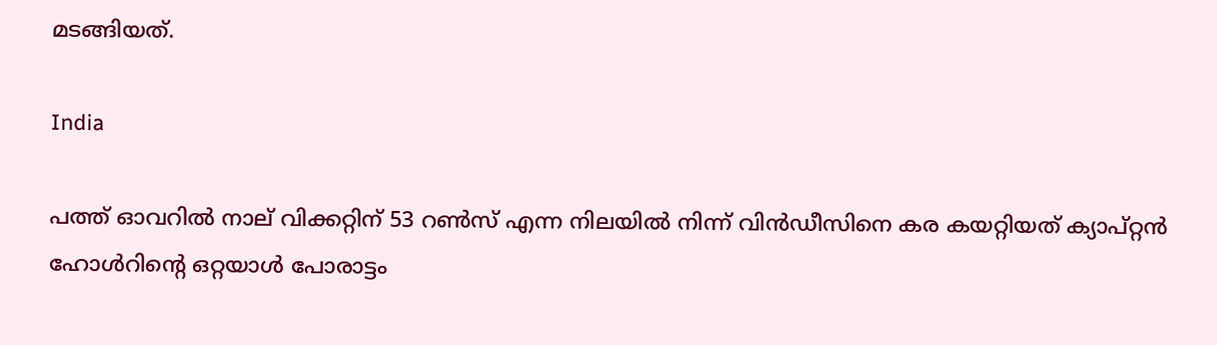മടങ്ങിയത്.

India

പത്ത് ഓവറില്‍ നാല് വിക്കറ്റിന് 53 റണ്‍സ് എന്ന നിലയില്‍ നിന്ന് വിന്‍ഡീസിനെ കര കയറ്റിയത് ക്യാപ്റ്റന്‍ ഹോള്‍റിന്റെ ഒറ്റയാള്‍ പോരാട്ടം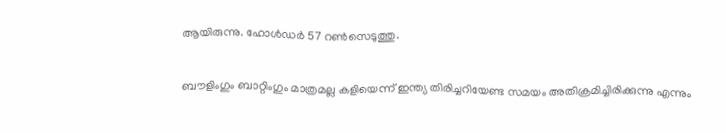ആയിരുന്നു. ഹോള്‍ഡര്‍ 57 റണ്‍സെടുത്തു.

ബൗളിംഗും ബാറ്റിംഗും മാത്രമല്ല കളിയെന്ന് ഇന്ത്യ തിരിച്ചറിയേണ്ട സമയം അതിക്രമിച്ചിരിക്കുന്നു എന്നും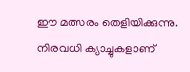ഈ മത്സരം തെളിയിക്കുന്നു. നിരവധി ക്യാച്ചുകളാണ്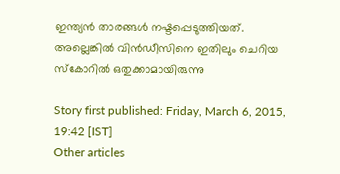ഇന്ത്യന്‍ താരങ്ങള്‍ നഷ്ടപ്പെടുത്തിയത്. അല്ലെങ്കില്‍ വിന്‍ഡീസിനെ ഇതിലും ചെറിയ സ്‌കോറില്‍ ഒതുക്കാമായിരുന്നു

Story first published: Friday, March 6, 2015, 19:42 [IST]
Other articles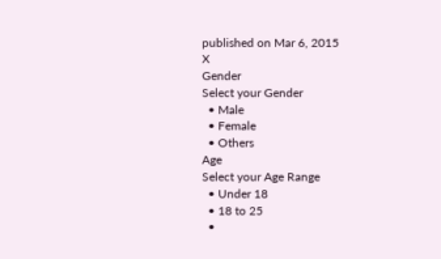published on Mar 6, 2015
X
Gender
Select your Gender
  • Male
  • Female
  • Others
Age
Select your Age Range
  • Under 18
  • 18 to 25
  •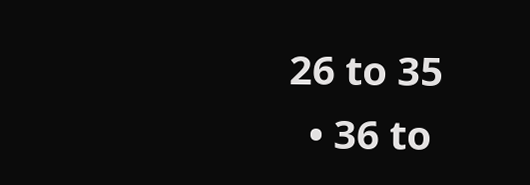26 to 35
  • 36 to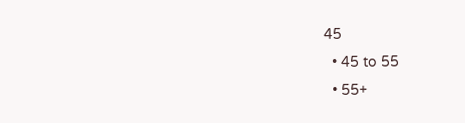45
  • 45 to 55
  • 55+